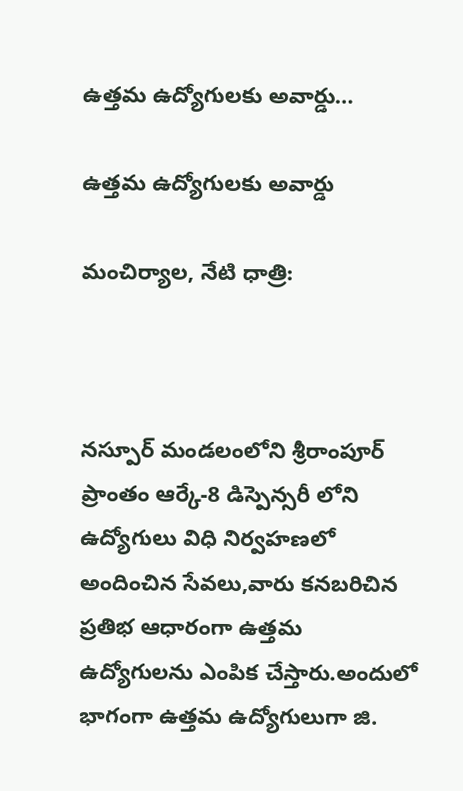ఉత్తమ ఉద్యోగులకు అవార్డు…

ఉత్తమ ఉద్యోగులకు అవార్డు

మంచిర్యాల, నేటి ధాత్రి:



నస్పూర్ మండలంలోని శ్రీరాంపూర్ ప్రాంతం ఆర్కే-8 డిస్పెన్సరీ లోని ఉద్యోగులు విధి నిర్వహణలో అందించిన సేవలు,వారు కనబరిచిన ప్రతిభ ఆధారంగా ఉత్తమ ఉద్యోగులను ఎంపిక చేస్తారు.అందులో భాగంగా ఉత్తమ ఉద్యోగులుగా జి.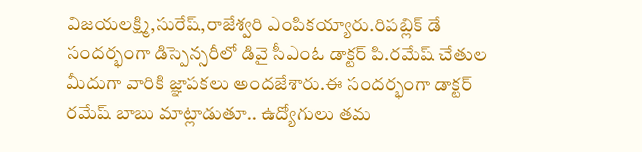విజయలక్ష్మి,సురేష్,రాజేశ్వరి ఎంపికయ్యారు.రిపబ్లిక్ డే సందర్భంగా డిస్పెన్సరీలో డివై సీఎంఓ డాక్టర్ పి.రమేష్ చేతుల మీదుగా వారికి జ్ఞాపకలు అందజేశారు.ఈ సందర్భంగా డాక్టర్ రమేష్ బాబు మాట్లాడుతూ.. ఉద్యోగులు తమ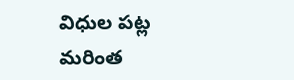విధుల పట్ల మరింత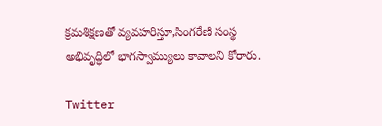క్రమశిక్షణతో వ్యవహరిస్తూ,సింగరేణి సంస్థ అభివృద్ధిలో భాగస్వామ్యులు కావాలని కోరారు.

Twitter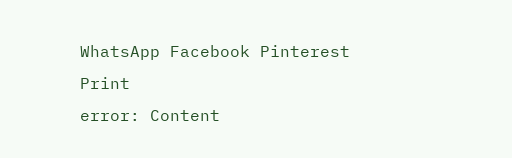WhatsApp Facebook Pinterest Print
error: Content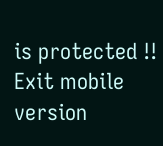is protected !!
Exit mobile version